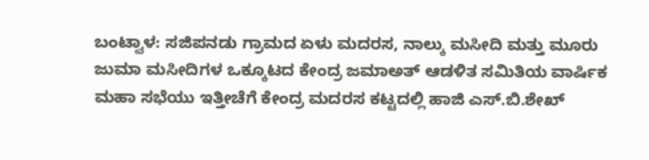ಬಂಟ್ವಾಳ: ಸಜಿಪನಡು ಗ್ರಾಮದ ಏಳು ಮದರಸ, ನಾಲ್ಕು ಮಸೀದಿ ಮತ್ತು ಮೂರು ಜುಮಾ ಮಸೀದಿಗಳ ಒಕ್ಕೂಟದ ಕೇಂದ್ರ ಜಮಾಅತ್ ಆಡಳಿತ ಸಮಿತಿಯ ವಾರ್ಷಿಕ ಮಹಾ ಸಭೆಯು ಇತ್ತೀಚೆಗೆ ಕೇಂದ್ರ ಮದರಸ ಕಟ್ಟದಲ್ಲಿ ಹಾಜಿ ಎಸ್.ಬಿ.ಶೇಖ್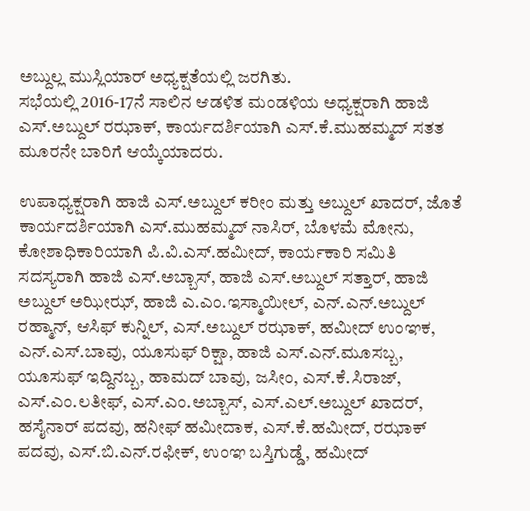ಅಬ್ದುಲ್ಲ ಮುಸ್ಲಿಯಾರ್ ಅಧ್ಯಕ್ಷತೆಯಲ್ಲಿ ಜರಗಿತು.
ಸಭೆಯಲ್ಲಿ 2016-17ನೆ ಸಾಲಿನ ಆಡಳಿತ ಮಂಡಳಿಯ ಅಧ್ಯಕ್ಷರಾಗಿ ಹಾಜಿ ಎಸ್.ಅಬ್ದುಲ್ ರಝಾಕ್, ಕಾರ್ಯದರ್ಶಿಯಾಗಿ ಎಸ್.ಕೆ.ಮುಹಮ್ಮದ್ ಸತತ ಮೂರನೇ ಬಾರಿಗೆ ಆಯ್ಕೆಯಾದರು.

ಉಪಾಧ್ಯಕ್ಷರಾಗಿ ಹಾಜಿ ಎಸ್.ಅಬ್ದುಲ್ ಕರೀಂ ಮತ್ತು ಅಬ್ದುಲ್ ಖಾದರ್, ಜೊತೆ ಕಾರ್ಯದರ್ಶಿಯಾಗಿ ಎಸ್.ಮುಹಮ್ಮದ್ ನಾಸಿರ್, ಬೊಳಮೆ ಮೋನು, ಕೋಶಾಧಿಕಾರಿಯಾಗಿ ಪಿ.ವಿ.ಎಸ್.ಹಮೀದ್, ಕಾರ್ಯಕಾರಿ ಸಮಿತಿ ಸದಸ್ಯರಾಗಿ ಹಾಜಿ ಎಸ್.ಅಬ್ಬಾಸ್, ಹಾಜಿ ಎಸ್.ಅಬ್ದುಲ್ ಸತ್ತಾರ್, ಹಾಜಿ ಅಬ್ದುಲ್ ಅಝೀಝ್, ಹಾಜಿ ಎ.ಎಂ.ಇಸ್ಮಾಯೀಲ್, ಎನ್.ಎನ್.ಅಬ್ದುಲ್ ರಹ್ಮಾನ್, ಆಸಿಫ್ ಕುನ್ನಿಲ್, ಎಸ್.ಅಬ್ದುಲ್ ರಝಾಕ್, ಹಮೀದ್ ಉಂಞಕ, ಎನ್.ಎಸ್.ಬಾವು, ಯೂಸುಫ್ ರಿಕ್ಷಾ, ಹಾಜಿ ಎಸ್.ಎನ್.ಮೂಸಬ್ಬ, ಯೂಸುಫ್ ಇದ್ದಿನಬ್ಬ, ಹಾಮದ್ ಬಾವು, ಜಸೀಂ, ಎಸ್.ಕೆ.ಸಿರಾಜ್, ಎಸ್.ಎಂ.ಲತೀಫ್, ಎಸ್.ಎಂ.ಅಬ್ಬಾಸ್, ಎಸ್.ಎಲ್.ಅಬ್ದುಲ್ ಖಾದರ್, ಹಸೈನಾರ್ ಪದವು, ಹನೀಫ್ ಹಮೀದಾಕ, ಎಸ್.ಕೆ.ಹಮೀದ್, ರಝಾಕ್ ಪದವು, ಎಸ್.ಬಿ.ಎನ್.ರಫೀಕ್, ಉಂಞ ಬಸ್ತಿಗುಡ್ಡೆ, ಹಮೀದ್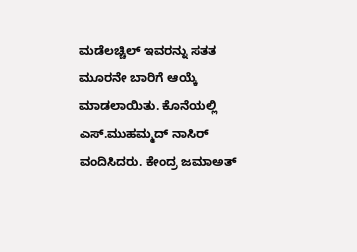ಮಡೆಲಚ್ಚಿಲ್ ಇವರನ್ನು ಸತತ ಮೂರನೇ ಬಾರಿಗೆ ಆಯ್ಕೆ ಮಾಡಲಾಯಿತು. ಕೊನೆಯಲ್ಲಿ ಎಸ್.ಮುಹಮ್ಮದ್ ನಾಸಿರ್ ವಂದಿಸಿದರು. ಕೇಂದ್ರ ಜಮಾಅತ್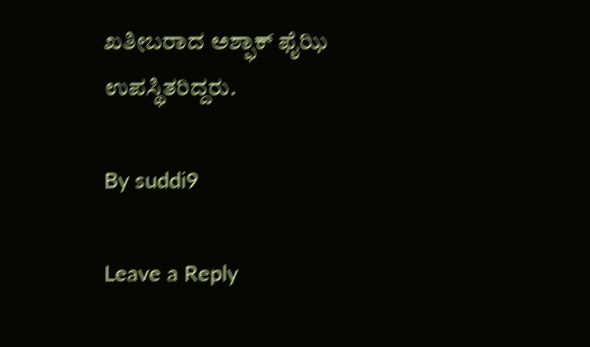ಖತೀಬರಾದ ಅಶ್ಫಾಕ್ ಫೈಝಿ ಉಪಸ್ಥಿತರಿದ್ದರು.

By suddi9

Leave a Reply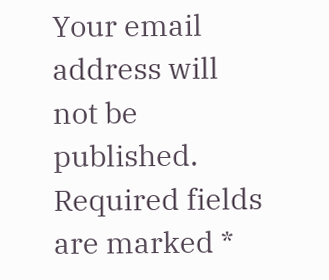Your email address will not be published. Required fields are marked *